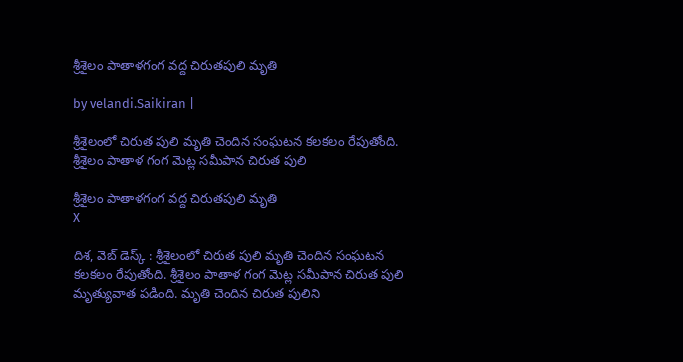శ్రీశైలం పాతాళగంగ వ‌ద్ద‌ చిరుతపులి మృతి

by velandi.Saikiran |

శ్రీశైలంలో చిరుత పులి మృతి చెందిన సంఘటన కలకలం రేపుతోంది. శ్రీశైలం పాతాళ గంగ మెట్ల సమీపాన చిరుత పులి

శ్రీశైలం పాతాళగంగ వ‌ద్ద‌ చిరుతపులి మృతి
X

దిశ‌, వెబ్ డెస్క్ : శ్రీశైలంలో చిరుత పులి మృతి చెందిన సంఘటన కలకలం రేపుతోంది. శ్రీశైలం పాతాళ గంగ మెట్ల సమీపాన చిరుత పులి మృత్యువాత పడింది. మృతి చెందిన చిరుత పులిని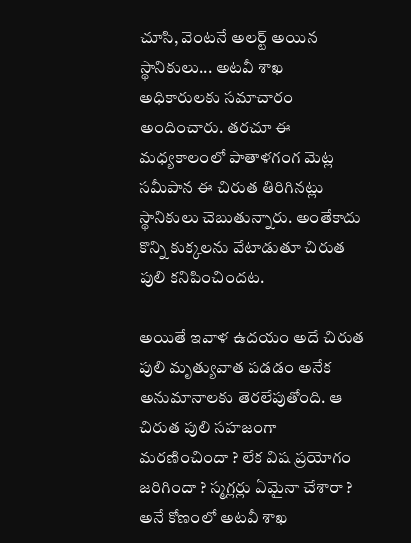చూసి, వెంటనే అలర్ట్ అయిన స్థానికులు... అటవీ శాఖ అధికారులకు సమాచారం అందించారు. తరచూ ఈ మధ్యకాలంలో పాతాళగంగ మెట్ల సమీపాన ఈ చిరుత తిరిగినట్లు స్థానికులు చెబుతున్నారు. అంతేకాదు కొన్ని కుక్కలను వేటాడుతూ చిరుత పులి కనిపించిందట.

అయితే ఇవాళ ఉదయం అదే చిరుత పులి మృత్యువాత పడడం అనేక అనుమానాలకు తెరలేపుతోంది. ఆ చిరుత పులి సహజంగా మరణించిందా ? లేక విష ప్రయోగం జరిగిందా ? స్మగ్లర్లు ఏమైనా చేశారా ? అనే కోణంలో అటవీ శాఖ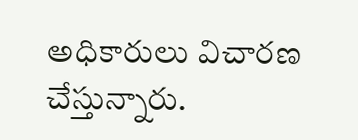అధికారులు విచారణ చేస్తున్నారు.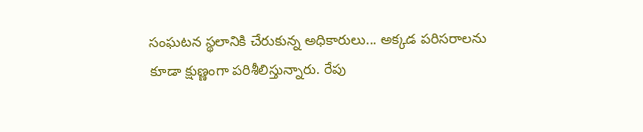సంఘటన స్థలానికి చేరుకున్న అధికారులు... అక్కడ పరిసరాలను కూడా క్షుణ్ణంగా పరిశీలిస్తున్నారు. రేపు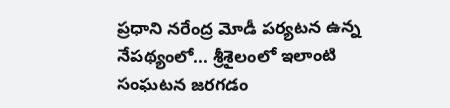ప్రధాని నరేంద్ర మోడీ పర్యటన ఉన్న నేపథ్యంలో... శ్రీశైలంలో ఇలాంటి సంఘటన జరగడం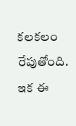కలకలం రేపుతోంది. ఇక ఈ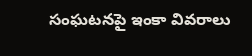సంఘ‌ట‌న‌పై ఇంకా వివ‌రాలు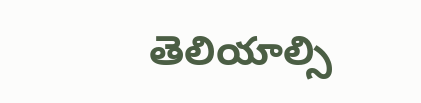తెలియాల్సి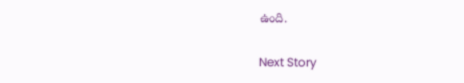ఉంది.

Next Story